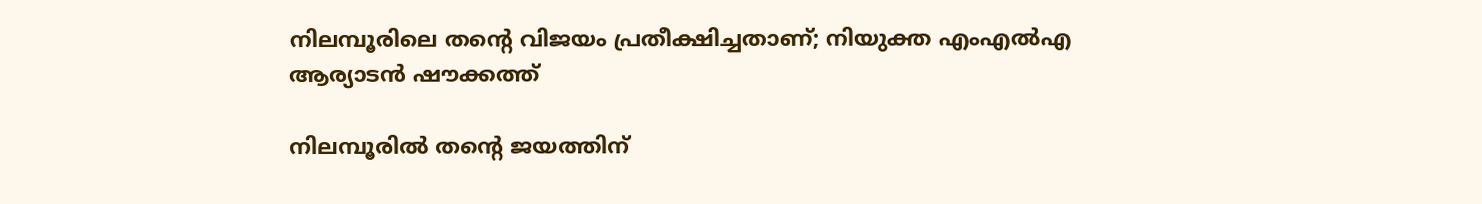നിലമ്പൂരിലെ തന്‍റെ വിജയം പ്രതീക്ഷിച്ചതാണ്; നിയുക്ത എംഎൽഎ ആര്യാടൻ ഷൗക്കത്ത്

നിലമ്പൂരിൽ തന്റെ ജയത്തിന്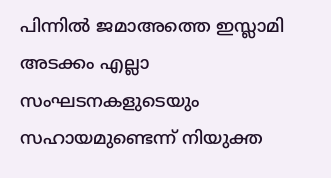പിന്നിൽ ജമാഅത്തെ ഇസ്ലാമി അടക്കം എല്ലാ സംഘടനകളുടെയും സഹായമുണ്ടെന്ന് നിയുക്ത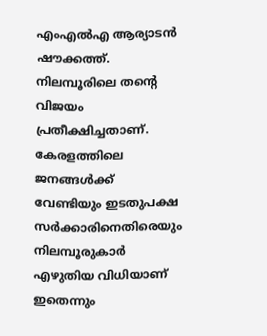എംഎൽഎ ആര്യാടൻ ഷൗക്കത്ത്. നിലമ്പൂരിലെ തന്‍റെ വിജയം പ്രതീക്ഷിച്ചതാണ്. കേരളത്തിലെ ജനങ്ങൾക്ക് വേണ്ടിയും ഇടതുപക്ഷ സർക്കാരിനെതിരെയും നിലമ്പൂരുകാർ എഴുതിയ വിധിയാണ് ഇതെന്നും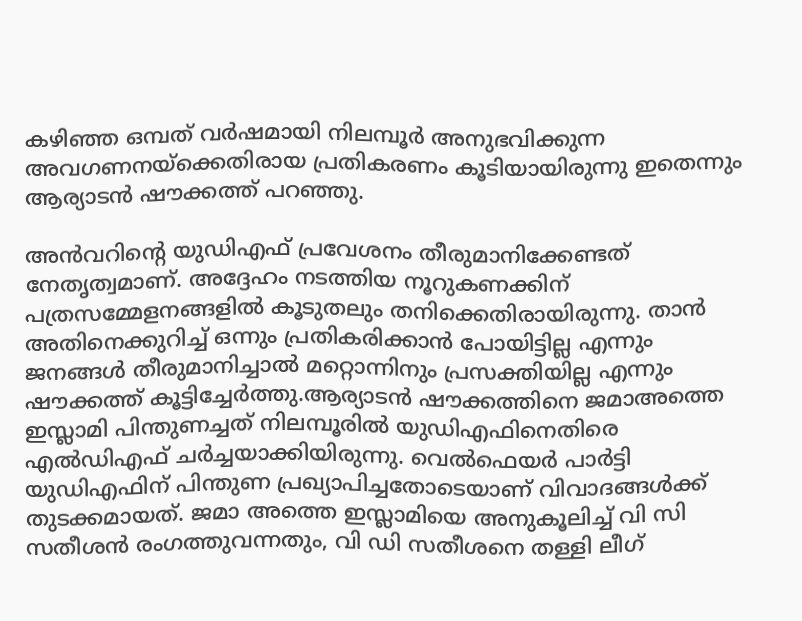കഴിഞ്ഞ ഒമ്പത് വർഷമായി നിലമ്പൂർ അനുഭവിക്കുന്ന അവഗണനയ്‌ക്കെതിരായ പ്രതികരണം കൂടിയായിരുന്നു ഇതെന്നും ആര്യാടൻ ഷൗക്കത്ത് പറഞ്ഞു.

അൻവറിന്റെ യുഡിഎഫ് പ്രവേശനം തീരുമാനിക്കേണ്ടത് നേതൃത്വമാണ്. അദ്ദേഹം നടത്തിയ നൂറുകണക്കിന് പത്രസമ്മേളനങ്ങളിൽ കൂടുതലും തനിക്കെതിരായിരുന്നു. താൻ അതിനെക്കുറിച്ച് ഒന്നും പ്രതികരിക്കാൻ പോയിട്ടില്ല എന്നും ജനങ്ങൾ തീരുമാനിച്ചാൽ മറ്റൊന്നിനും പ്രസക്തിയില്ല എന്നും ഷൗക്കത്ത് കൂട്ടിച്ചേർത്തു.ആര്യാടൻ ഷൗക്കത്തിനെ ജമാഅത്തെ ഇസ്ലാമി പിന്തുണച്ചത് നിലമ്പൂരിൽ യുഡിഎഫിനെതിരെ എൽഡിഎഫ് ചർച്ചയാക്കിയിരുന്നു. വെൽഫെയർ പാർട്ടി യുഡിഎഫിന് പിന്തുണ പ്രഖ്യാപിച്ചതോടെയാണ് വിവാദങ്ങൾക്ക് തുടക്കമായത്. ജമാ അത്തെ ഇസ്ലാമിയെ അനുകൂലിച്ച് വി സി സതീശൻ രംഗത്തുവന്നതും, വി ഡി സതീശനെ തള്ളി ലീഗ്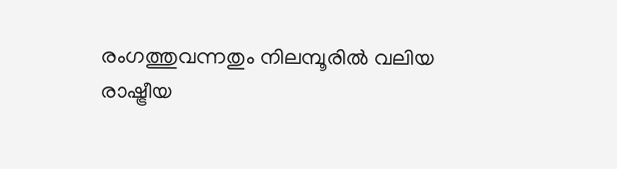രംഗത്തുവന്നതും നിലമ്പൂരിൽ വലിയ രാഷ്ട്രീയ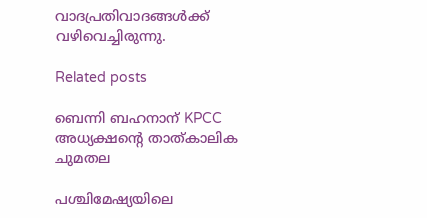വാദപ്രതിവാദങ്ങൾക്ക് വഴിവെച്ചിരുന്നു.

Related posts

ബെന്നി ബഹനാന് KPCC അധ്യക്ഷന്റെ താത്കാലിക ചുമതല

പശ്ചിമേഷ്യയിലെ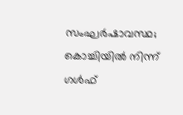സംഘർഷാവസ്ഥ; കൊച്ചിയിൽ നിന്ന് ഗൾഫ്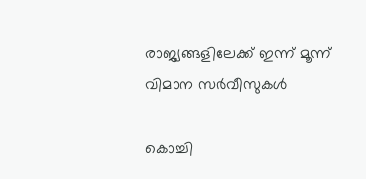രാജ്യങ്ങളിലേക്ക് ഇന്ന് മൂന്ന് വിമാന സർവീസുകൾ

കൊച്ചി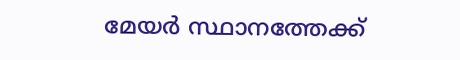മേയര്‍ സ്ഥാനത്തേക്ക്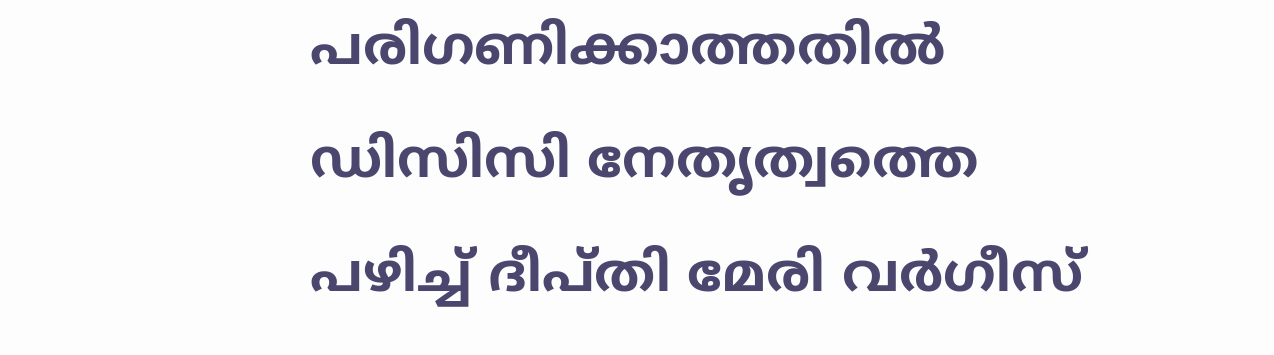പരിഗണിക്കാത്തതിൽ ഡിസിസി നേതൃത്വത്തെ പഴിച്ച് ദീപ്തി മേരി വർഗീസ്